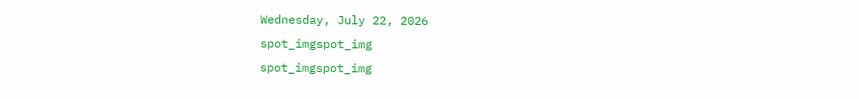Wednesday, July 22, 2026
spot_imgspot_img
spot_imgspot_img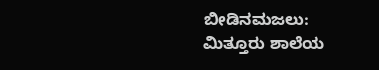ಬೀಡಿನಮಜಲು: ಮಿತ್ತೂರು ಶಾಲೆಯ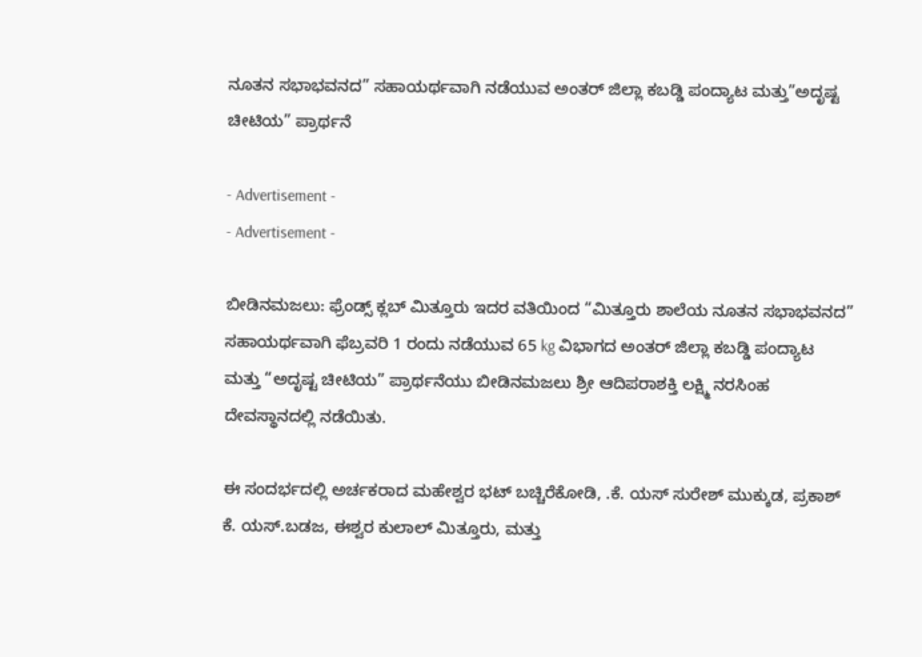ನೂತನ ಸಭಾಭವನದ” ಸಹಾಯರ್ಥವಾಗಿ ನಡೆಯುವ ಅಂತರ್ ಜಿಲ್ಲಾ ಕಬಡ್ಡಿ ಪಂದ್ಯಾಟ ಮತ್ತು”ಅದೃಷ್ಟ ಚೀಟಿಯ” ಪ್ರಾರ್ಥನೆ

- Advertisement -
- Advertisement -

ಬೀಡಿನಮಜಲು: ಫ್ರೆಂಡ್ಸ್ ಕ್ಲಬ್ ಮಿತ್ತೂರು ಇದರ ವತಿಯಿಂದ “ಮಿತ್ತೂರು ಶಾಲೆಯ ನೂತನ ಸಭಾಭವನದ” ಸಹಾಯರ್ಥವಾಗಿ ಫೆಬ್ರವರಿ 1 ರಂದು ನಡೆಯುವ 65 kg ವಿಭಾಗದ ಅಂತರ್ ಜಿಲ್ಲಾ ಕಬಡ್ಡಿ ಪಂದ್ಯಾಟ ಮತ್ತು “ಅದೃಷ್ಟ ಚೀಟಿಯ” ಪ್ರಾರ್ಥನೆಯು ಬೀಡಿನಮಜಲು ಶ್ರೀ ಆದಿಪರಾಶಕ್ತಿ ಲಕ್ಷ್ಮಿ ನರಸಿಂಹ ದೇವಸ್ಥಾನದಲ್ಲಿ ನಡೆಯಿತು.

ಈ ಸಂದರ್ಭದಲ್ಲಿ ಅರ್ಚಕರಾದ ಮಹೇಶ್ವರ ಭಟ್ ಬಚ್ಚಿರೆಕೋಡಿ, .ಕೆ. ಯಸ್ ಸುರೇಶ್ ಮುಕ್ಕುಡ, ಪ್ರಕಾಶ್ ಕೆ. ಯಸ್.ಬಡಜ, ಈಶ್ವರ ಕುಲಾಲ್ ಮಿತ್ತೂರು, ಮತ್ತು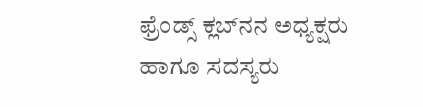ಫ್ರೆಂಡ್ಸ್ ಕ್ಲಬ್‌ನನ ಅಧ್ಯಕ್ಷರು ಹಾಗೂ ಸದಸ್ಯರು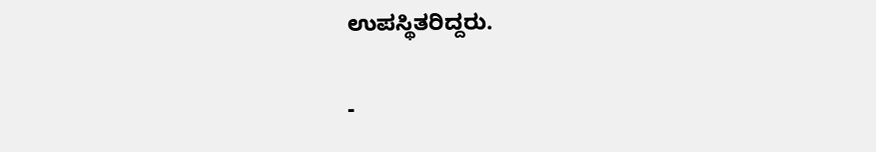ಉಪಸ್ಥಿತರಿದ್ದರು.

-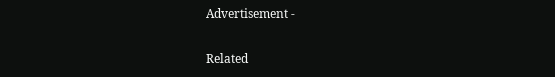Advertisement -

Related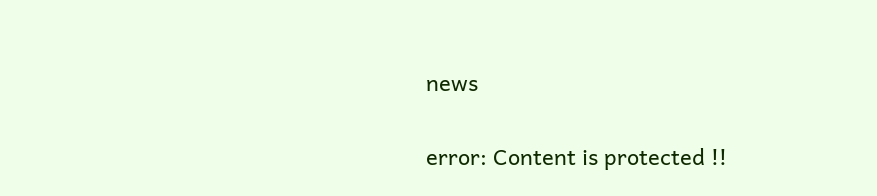news

error: Content is protected !!